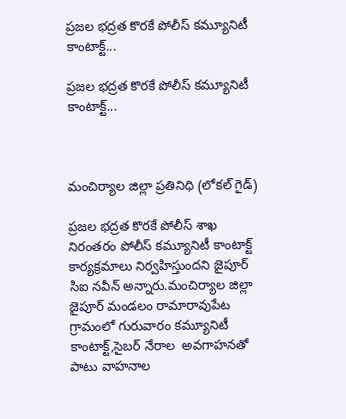ప్రజల భద్రత కొరకే పోలీస్ కమ్యూనిటీ కాంటాక్ట్...

ప్రజల భద్రత కొరకే పోలీస్ కమ్యూనిటీ కాంటాక్ట్...



మంచిర్యాల జిల్లా ప్రతినిధి (లోకల్ గైడ్)

ప్రజల భద్రత కొరకే పోలీస్ శాఖ నిరంతరం పోలీస్ కమ్యూనిటీ కాంటాక్ట్ కార్యక్రమాలు నిర్వహిస్తుందని జైపూర్ సిఐ నవీన్ అన్నారు.మంచిర్యాల జిల్లా జైపూర్ మండలం రామారావుపేట గ్రామంలో గురువారం కమ్యూనిటీ కాంటాక్ట్,సైబర్ నేరాల  అవగాహనతో పాటు వాహనాల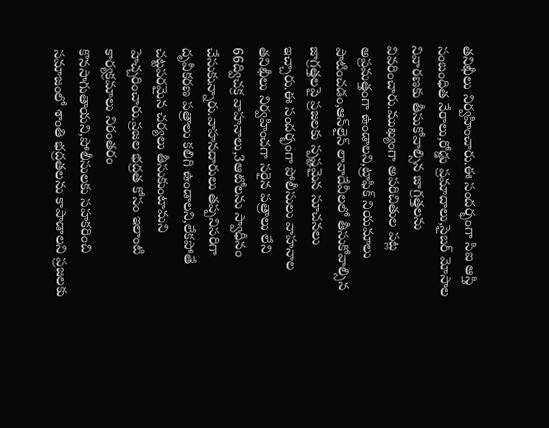తనిఖీలు నిర్వహించారు.ఈ సందర్భంగా సిఐ ఆస్తి సంబంధిత నేరాలు,రోడ్డు ప్రమాదాలు,సైబర్ మోసాల నివారణకు తీసుకోవాల్సిన జాగ్రత్తలను వివరించారు.ముఖ్యంగా అపరిచితుల పట్ల అప్రమత్తంగా ఉండాలని,ట్రాఫిక్ నియమాలు పాటించడం,ఆన్‌లైన్ లావాదేవీలలో తీసుకోవాల్సిన జాగ్రత్తలపై ప్రజలకు స్పష్టమైన సూచనలు ఇచ్చారు.ఈ సందర్భంగా పోలీసులు వాహనాల తనిఖీలు నిర్వహించగా సరైన పత్రాలు లేని 66ద్విచక్ర వాహనాలు,3ఆటోలను స్వాధీనం చేసుకున్నారు.వాహనదారులు తప్పనిసరిగా దృవీకరణ పత్రాలు కలిగి ఉండాలని,లేకపోతే చట్టపరమైన చర్యలు తీసుకుంటామని హెచ్చరించారు.ప్రజల భద్రత కోసం ఇలాంటి కార్యక్రమాలు నిరంతరం కొనసాగుతాయని,పోలీసులకు సహకరించి సమాజంలో శాంతి భద్రతలను కాపాడాలని ప్రజలకు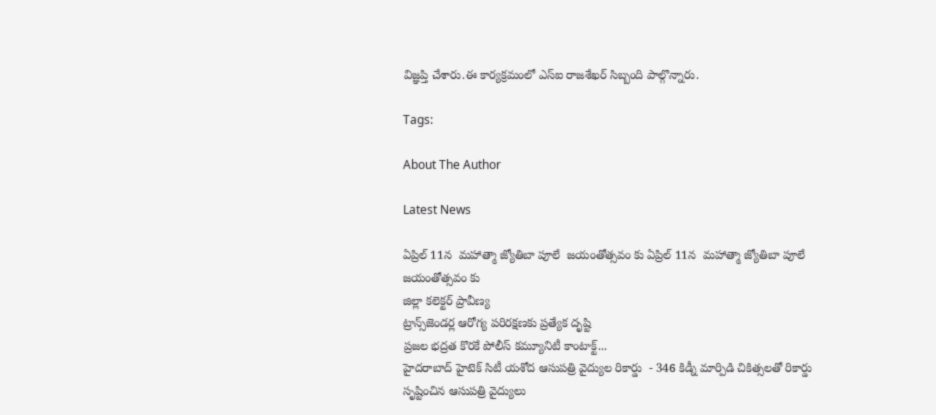విజ్ఞప్తి చేశారు.ఈ కార్యక్రమంలో ఎస్ఐ రాజశేఖర్ సిబ్బంది పాల్గొన్నారు.

Tags:

About The Author

Latest News

ఏప్రిల్ 11న  మహాత్మా జ్యోతిబా పూలే  జయంతోత్సవం కు ఏప్రిల్ 11న  మహాత్మా జ్యోతిబా పూలే  జయంతోత్సవం కు
జిల్లా కలెక్టర్ ప్రావీణ్య
ట్రాన్స్‌జెండర్ల ఆరోగ్య పరిరక్షణకు ప్రత్యేక దృష్టి
ప్రజల భద్రత కొరకే పోలీస్ కమ్యూనిటీ కాంటాక్ట్...
హైదరాబాద్ హైటెక్ సిటీ యశోద ఆసుపత్రి వైద్యుల రికార్డు  - 346 కిడ్నీ మార్పిడి చికిత్సలతో రికార్డు సృష్టించిన ఆసుపత్రి వైద్యులు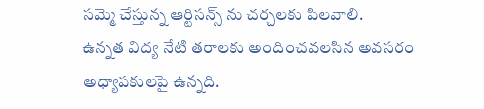సమ్మె చేస్తున్న ఆర్టిసన్స్ ను చర్చలకు పిలవాలి.
ఉన్నత విద్య నేటి తరాలకు అందించవలసిన అవసరం అధ్యాపకులపై ఉన్నది.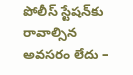పోలీస్ స్టేషన్‌కు రావాల్సిన అవసరం లేదు –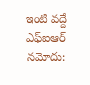ఇంటి వద్దే ఎఫ్‌ఐఆర్ నమోదు: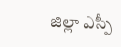జిల్లా ఎస్పీ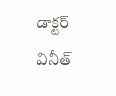డాక్టర్ వినీత్